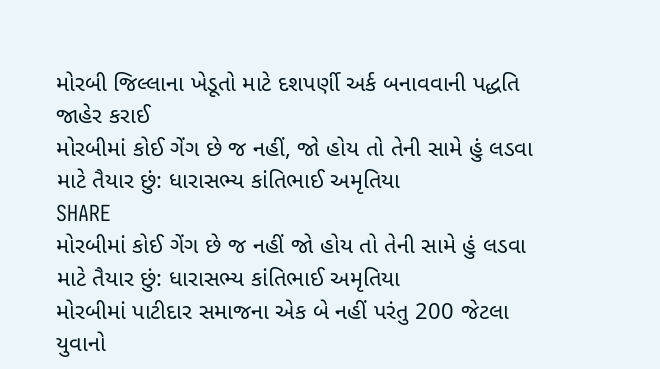મોરબી જિલ્લાના ખેડૂતો માટે દશપર્ણી અર્ક બનાવવાની પદ્ધતિ જાહેર કરાઈ
મોરબીમાં કોઈ ગેંગ છે જ નહીં, જો હોય તો તેની સામે હું લડવા માટે તૈયાર છું: ધારાસભ્ય કાંતિભાઈ અમૃતિયા
SHARE
મોરબીમાં કોઈ ગેંગ છે જ નહીં જો હોય તો તેની સામે હું લડવા માટે તૈયાર છું: ધારાસભ્ય કાંતિભાઈ અમૃતિયા
મોરબીમાં પાટીદાર સમાજના એક બે નહીં પરંતુ 200 જેટલા યુવાનો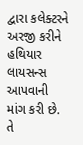દ્વારા કલેક્ટરને અરજી કરીને હથિયાર લાયસન્સ આપવાની માંગ કરી છે. તે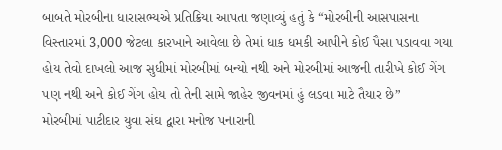બાબતે મોરબીના ધારાસભ્યએ પ્રતિક્રિયા આપતા જણાવ્યું હતું કે “મોરબીની આસપાસના વિસ્તારમાં 3,000 જેટલા કારખાને આવેલા છે તેમાં ધાક ધમકી આપીને કોઈ પૈસા પડાવવા ગયા હોય તેવો દાખલો આજ સુધીમાં મોરબીમાં બન્યો નથી અને મોરબીમાં આજની તારીખે કોઈ ગેંગ પણ નથી અને કોઈ ગેંગ હોય તો તેની સામે જાહેર જીવનમાં હું લડવા માટે તૈયાર છે”
મોરબીમાં પાટીદાર યુવા સંઘ દ્વારા મનોજ પનારાની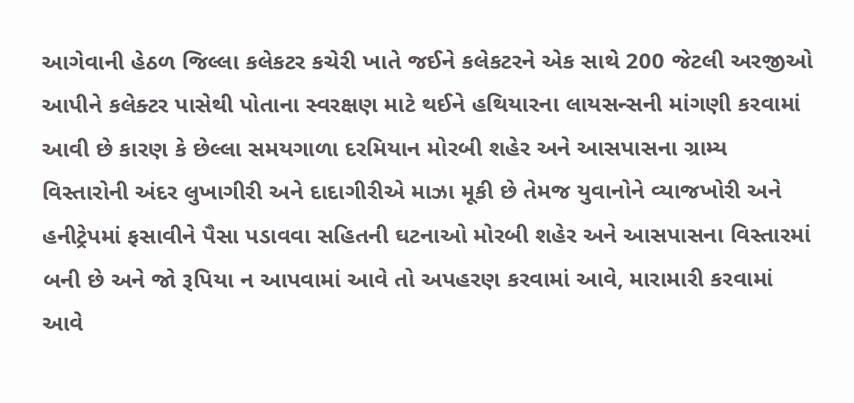આગેવાની હેઠળ જિલ્લા કલેકટર કચેરી ખાતે જઈને કલેકટરને એક સાથે 200 જેટલી અરજીઓ આપીને કલેક્ટર પાસેથી પોતાના સ્વરક્ષણ માટે થઈને હથિયારના લાયસન્સની માંગણી કરવામાં આવી છે કારણ કે છેલ્લા સમયગાળા દરમિયાન મોરબી શહેર અને આસપાસના ગ્રામ્ય વિસ્તારોની અંદર લુખાગીરી અને દાદાગીરીએ માઝા મૂકી છે તેમજ યુવાનોને વ્યાજખોરી અને હનીટ્રેપમાં ફસાવીને પૈસા પડાવવા સહિતની ઘટનાઓ મોરબી શહેર અને આસપાસના વિસ્તારમાં બની છે અને જો રૂપિયા ન આપવામાં આવે તો અપહરણ કરવામાં આવે, મારામારી કરવામાં આવે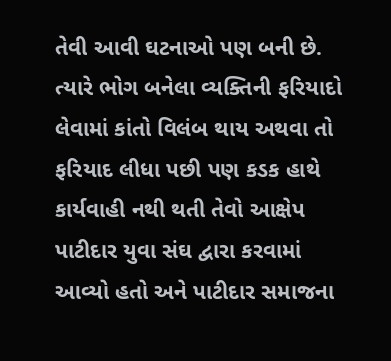તેવી આવી ઘટનાઓ પણ બની છે.
ત્યારે ભોગ બનેલા વ્યક્તિની ફરિયાદો લેવામાં કાંતો વિલંબ થાય અથવા તો ફરિયાદ લીધા પછી પણ કડક હાથે કાર્યવાહી નથી થતી તેવો આક્ષેપ પાટીદાર યુવા સંઘ દ્વારા કરવામાં આવ્યો હતો અને પાટીદાર સમાજના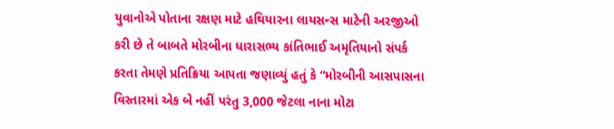યુવાનોએ પોતાના રક્ષણ માટે હથિયારના લાયસન્સ માટેની અરજીઓ કરી છે તે બાબતે મોરબીના ધારાસભ્ય કાંતિભાઈ અમૃતિયાનો સંપર્ક કરતા તેમણે પ્રતિક્રિયા આપતા જણાવ્યું હતું કે “મોરબીની આસપાસના વિસ્તારમાં એક બે નહીં પરંતુ 3,000 જેટલા નાના મોટા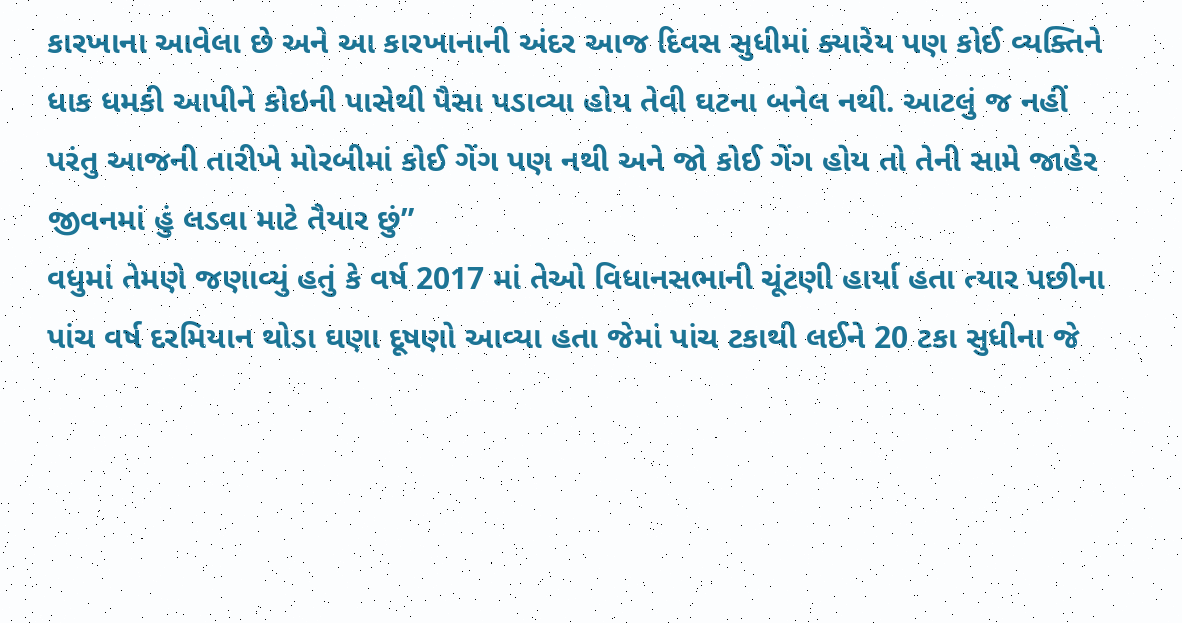કારખાના આવેલા છે અને આ કારખાનાની અંદર આજ દિવસ સુધીમાં ક્યારેય પણ કોઈ વ્યક્તિને ધાક ધમકી આપીને કોઇની પાસેથી પૈસા પડાવ્યા હોય તેવી ઘટના બનેલ નથી. આટલું જ નહીં પરંતુ આજની તારીખે મોરબીમાં કોઈ ગેંગ પણ નથી અને જો કોઈ ગેંગ હોય તો તેની સામે જાહેર જીવનમાં હું લડવા માટે તૈયાર છું”
વધુમાં તેમણે જણાવ્યું હતું કે વર્ષ 2017 માં તેઓ વિધાનસભાની ચૂંટણી હાર્યા હતા ત્યાર પછીના પાંચ વર્ષ દરમિયાન થોડા ઘણા દૂષણો આવ્યા હતા જેમાં પાંચ ટકાથી લઈને 20 ટકા સુધીના જે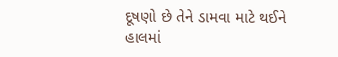દૂષણો છે તેને ડામવા માટે થઈને હાલમાં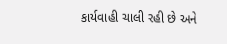કાર્યવાહી ચાલી રહી છે અને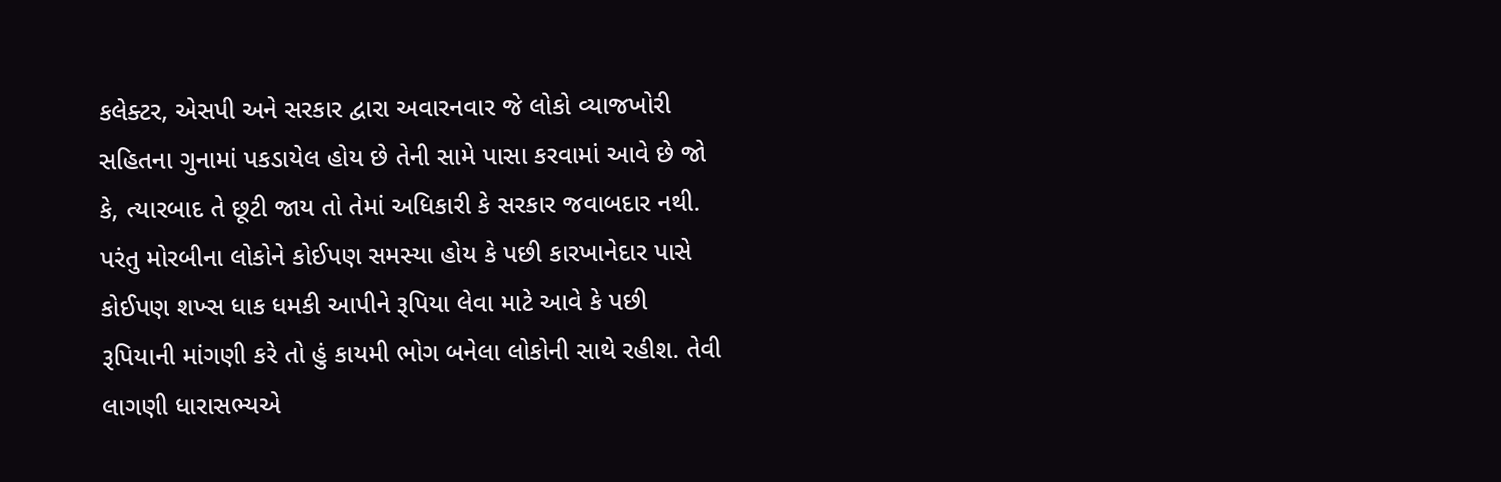કલેક્ટર, એસપી અને સરકાર દ્વારા અવારનવાર જે લોકો વ્યાજખોરી સહિતના ગુનામાં પકડાયેલ હોય છે તેની સામે પાસા કરવામાં આવે છે જો કે, ત્યારબાદ તે છૂટી જાય તો તેમાં અધિકારી કે સરકાર જવાબદાર નથી. પરંતુ મોરબીના લોકોને કોઈપણ સમસ્યા હોય કે પછી કારખાનેદાર પાસે કોઈપણ શખ્સ ધાક ધમકી આપીને રૂપિયા લેવા માટે આવે કે પછી રૂપિયાની માંગણી કરે તો હું કાયમી ભોગ બનેલા લોકોની સાથે રહીશ. તેવી લાગણી ધારાસભ્યએ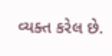વ્યક્ત કરેલ છે.